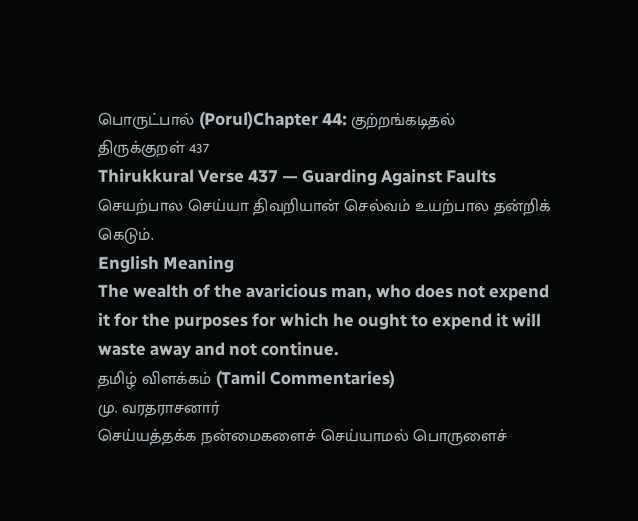பொருட்பால் (Porul)Chapter 44: குற்றங்கடிதல்
திருக்குறள் 437
Thirukkural Verse 437 — Guarding Against Faults
செயற்பால செய்யா திவறியான் செல்வம் உயற்பால தன்றிக் கெடும்.
English Meaning
The wealth of the avaricious man, who does not expend it for the purposes for which he ought to expend it will waste away and not continue.
தமிழ் விளக்கம் (Tamil Commentaries)
மு. வரதராசனார்
செய்யத்தக்க நன்மைகளைச் செய்யாமல் பொருளைச்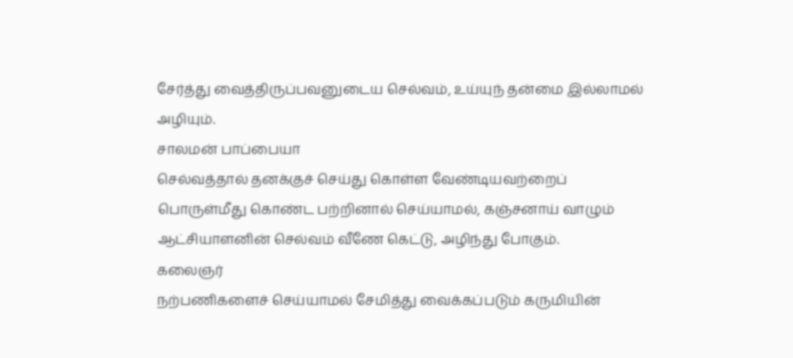சேர்த்து வைத்திருப்பவனுடைய செல்வம், உய்யுந் தன்மை இல்லாமல் அழியும்.
சாலமன் பாப்பையா
செல்வத்தால் தனக்குச் செய்து கொள்ள வேண்டியவற்றைப் பொருள்மீது கொண்ட பற்றினால் செய்யாமல், கஞ்சனாய் வாழும் ஆட்சியாளனின் செல்வம் வீணே கெட்டு, அழிந்து போகும்.
கலைஞர்
நற்பணிகளைச் செய்யாமல் சேமித்து வைக்கப்படும் கருமியின்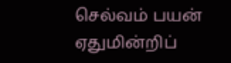செல்வம் பயன் ஏதுமின்றிப்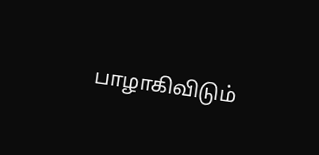பாழாகிவிடும்